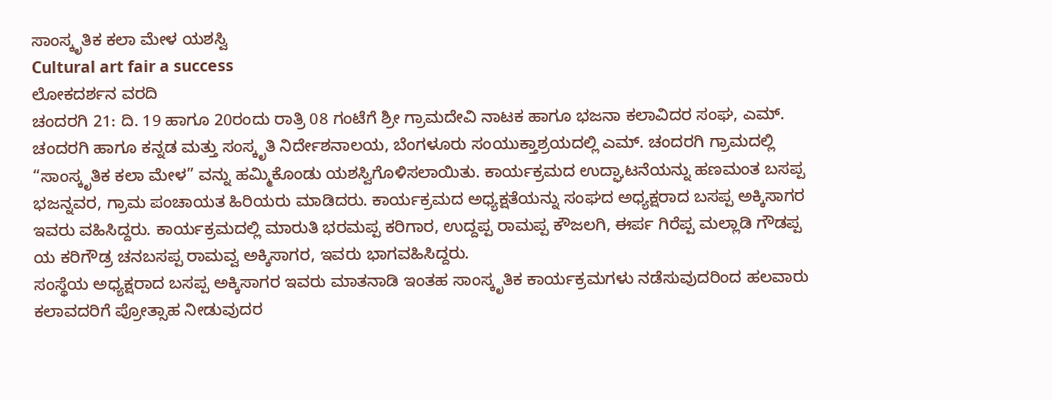ಸಾಂಸ್ಕೃತಿಕ ಕಲಾ ಮೇಳ ಯಶಸ್ವಿ
Cultural art fair a success
ಲೋಕದರ್ಶನ ವರದಿ
ಚಂದರಗಿ 21: ದಿ. 19 ಹಾಗೂ 20ರಂದು ರಾತ್ರಿ 08 ಗಂಟೆಗೆ ಶ್ರೀ ಗ್ರಾಮದೇವಿ ನಾಟಕ ಹಾಗೂ ಭಜನಾ ಕಲಾವಿದರ ಸಂಘ, ಎಮ್. ಚಂದರಗಿ ಹಾಗೂ ಕನ್ನಡ ಮತ್ತು ಸಂಸ್ಕೃತಿ ನಿರ್ದೇಶನಾಲಯ, ಬೆಂಗಳೂರು ಸಂಯುಕ್ತಾಶ್ರಯದಲ್ಲಿ ಎಮ್. ಚಂದರಗಿ ಗ್ರಾಮದಲ್ಲಿ “ಸಾಂಸ್ಕೃತಿಕ ಕಲಾ ಮೇಳ” ವನ್ನು ಹಮ್ಮಿಕೊಂಡು ಯಶಸ್ವಿಗೊಳಿಸಲಾಯಿತು. ಕಾರ್ಯಕ್ರಮದ ಉದ್ಘಾಟನೆಯನ್ನು ಹಣಮಂತ ಬಸಪ್ಪ ಭಜನ್ನವರ, ಗ್ರಾಮ ಪಂಚಾಯತ ಹಿರಿಯರು ಮಾಡಿದರು. ಕಾರ್ಯಕ್ರಮದ ಅಧ್ಯಕ್ಷತೆಯನ್ನು ಸಂಘದ ಅಧ್ಯಕ್ಷರಾದ ಬಸಪ್ಪ ಅಕ್ಕಿಸಾಗರ ಇವರು ವಹಿಸಿದ್ದರು. ಕಾರ್ಯಕ್ರಮದಲ್ಲಿ ಮಾರುತಿ ಭರಮಪ್ಪ ಕರಿಗಾರ, ಉದ್ದಪ್ಪ ರಾಮಪ್ಪ ಕೌಜಲಗಿ, ಈರ್ಪ ಗಿರೆಪ್ಪ ಮಲ್ಲಾಡಿ ಗೌಡಪ್ಪ ಯ ಕರಿಗೌಡ್ರ ಚನಬಸಪ್ಪ ರಾಮವ್ವ ಅಕ್ಕಿಸಾಗರ, ಇವರು ಭಾಗವಹಿಸಿದ್ದರು.
ಸಂಸ್ಥೆಯ ಅಧ್ಯಕ್ಷರಾದ ಬಸಪ್ಪ ಅಕ್ಕಿಸಾಗರ ಇವರು ಮಾತನಾಡಿ ಇಂತಹ ಸಾಂಸ್ಕೃತಿಕ ಕಾರ್ಯಕ್ರಮಗಳು ನಡೆಸುವುದರಿಂದ ಹಲವಾರು ಕಲಾವದರಿಗೆ ಪ್ರೋತ್ಸಾಹ ನೀಡುವುದರ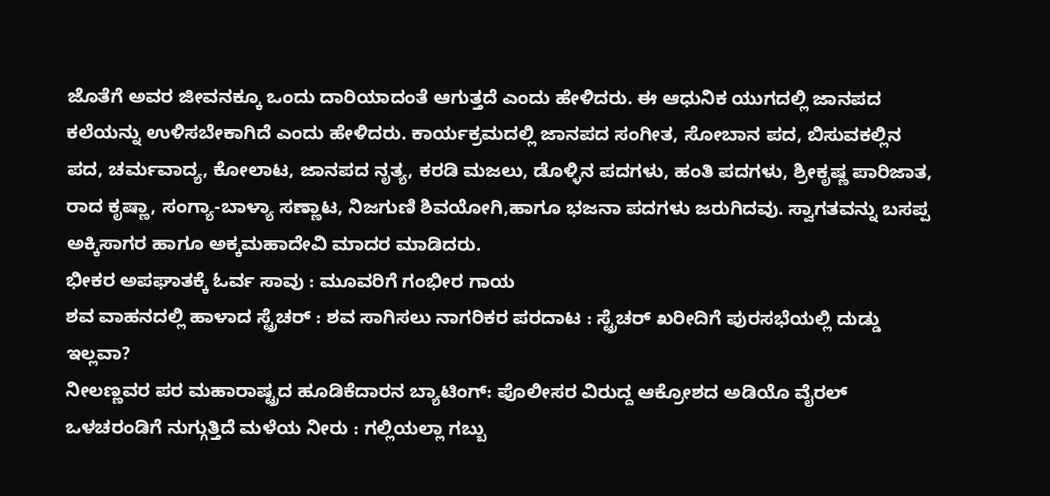ಜೊತೆಗೆ ಅವರ ಜೀವನಕ್ಕೂ ಒಂದು ದಾರಿಯಾದಂತೆ ಆಗುತ್ತದೆ ಎಂದು ಹೇಳಿದರು. ಈ ಆಧುನಿಕ ಯುಗದಲ್ಲಿ ಜಾನಪದ ಕಲೆಯನ್ನು ಉಳಿಸಬೇಕಾಗಿದೆ ಎಂದು ಹೇಳಿದರು. ಕಾರ್ಯಕ್ರಮದಲ್ಲಿ ಜಾನಪದ ಸಂಗೀತ, ಸೋಬಾನ ಪದ, ಬಿಸುವಕಲ್ಲಿನ ಪದ, ಚರ್ಮವಾದ್ಯ, ಕೋಲಾಟ, ಜಾನಪದ ನೃತ್ಯ, ಕರಡಿ ಮಜಲು, ಡೊಳ್ಳಿನ ಪದಗಳು, ಹಂತಿ ಪದಗಳು, ಶ್ರೀಕೃಷ್ಣ ಪಾರಿಜಾತ, ರಾದ ಕೃಷ್ಣಾ, ಸಂಗ್ಯಾ-ಬಾಳ್ಯಾ ಸಣ್ಣಾಟ, ನಿಜಗುಣಿ ಶಿವಯೋಗಿ,ಹಾಗೂ ಭಜನಾ ಪದಗಳು ಜರುಗಿದವು. ಸ್ವಾಗತವನ್ನು ಬಸಪ್ಪ ಅಕ್ಕಿಸಾಗರ ಹಾಗೂ ಅಕ್ಕಮಹಾದೇವಿ ಮಾದರ ಮಾಡಿದರು.
ಭೀಕರ ಅಪಘಾತಕ್ಕೆ ಓರ್ವ ಸಾವು : ಮೂವರಿಗೆ ಗಂಭೀರ ಗಾಯ
ಶವ ವಾಹನದಲ್ಲಿ ಹಾಳಾದ ಸ್ಟ್ರೆಚರ್ : ಶವ ಸಾಗಿಸಲು ನಾಗರಿಕರ ಪರದಾಟ : ಸ್ಟ್ರೆಚರ್ ಖರೀದಿಗೆ ಪುರಸಭೆಯಲ್ಲಿ ದುಡ್ಡು ಇಲ್ಲವಾ?
ನೀಲಣ್ಣವರ ಪರ ಮಹಾರಾಷ್ಟ್ರದ ಹೂಡಿಕೆದಾರನ ಬ್ಯಾಟಿಂಗ್: ಪೊಲೀಸರ ವಿರುದ್ದ ಆಕ್ರೋಶದ ಅಡಿಯೊ ವೈರಲ್
ಒಳಚರಂಡಿಗೆ ನುಗ್ಗುತ್ತಿದೆ ಮಳೆಯ ನೀರು : ಗಲ್ಲಿಯಲ್ಲಾ ಗಬ್ಬು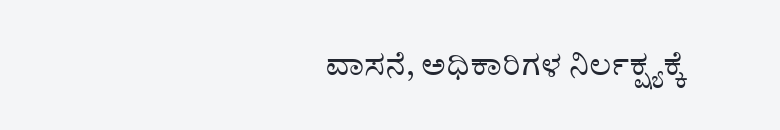ವಾಸನೆ, ಅಧಿಕಾರಿಗಳ ನಿರ್ಲಕ್ಷ್ಯಕ್ಕೆ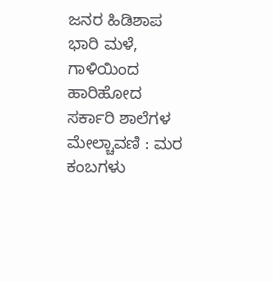ಜನರ ಹಿಡಿಶಾಪ
ಭಾರಿ ಮಳೆ, ಗಾಳಿಯಿಂದ ಹಾರಿಹೋದ ಸರ್ಕಾರಿ ಶಾಲೆಗಳ ಮೇಲ್ಚಾವಣಿ : ಮರ ಕಂಬಗಳು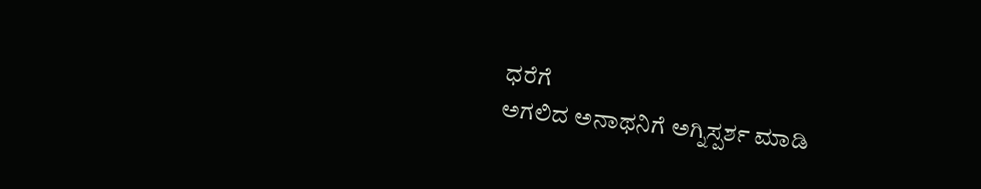ಧರೆಗೆ
ಅಗಲಿದ ಅನಾಥನಿಗೆ ಅಗ್ನಿಸ್ಪರ್ಶ ಮಾಡಿ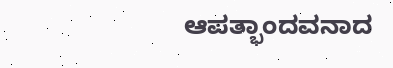ಆಪತ್ಭಾಂದವನಾದ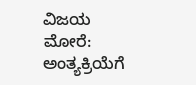ವಿಜಯ ಮೋರೆ: ಅಂತ್ಯಕ್ರಿಯೆಗೆ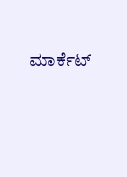ಮಾರ್ಕೆಟ್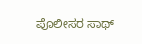ಪೊಲೀಸರ ಸಾಥ್